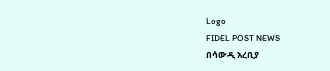Logo
FIDEL POST NEWS
በሳውዲ አረቢያ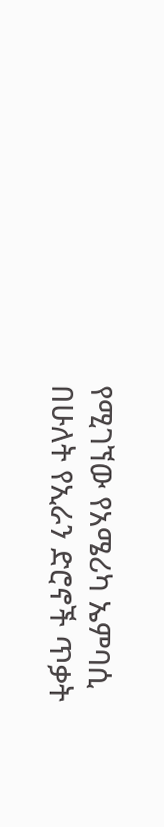የሚገኘው የአሜሪካ ኤምባሲ በሁለት የኢራን ድሮኖች ጥቃት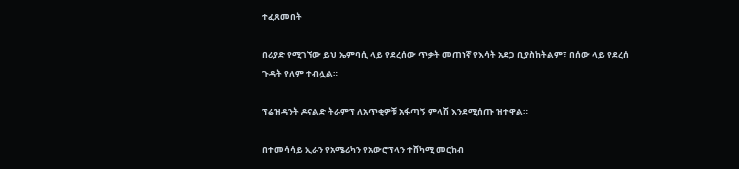ተፈጸመበት

በሪያድ የሚገኘው ይህ ኤምባሲ ላይ የደረሰው ጥቃት መጠነኛ የእሳት አደጋ ቢያስከትልም፣ በሰው ላይ የደረሰ ጉዳት የለም ተብሏል።

ፕሬዝዳንት ዶናልድ ትራምፕ ለአጥቂዎቹ አፋጣኝ ምላሽ እንደሚሰጡ ዝተዋል።

በተመሳሳይ ኢራን የአሜሪካን የአውሮፕላን ተሸካሚ መርከብ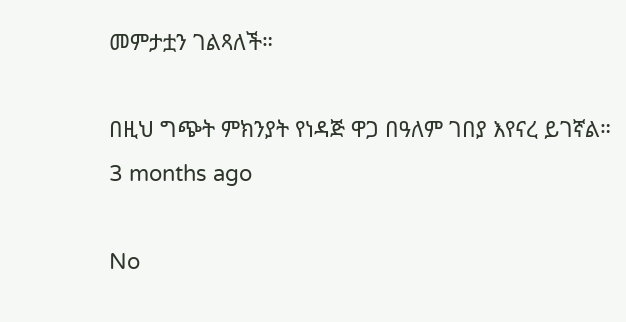መምታቷን ገልጻለች።

በዚህ ግጭት ምክንያት የነዳጅ ዋጋ በዓለም ገበያ እየናረ ይገኛል።
3 months ago

No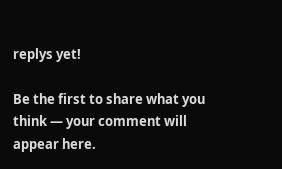replys yet!

Be the first to share what you think — your comment will appear here.